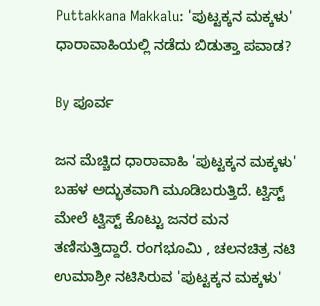Puttakkana Makkalu: 'ಪುಟ್ಟಕ್ಕನ ಮಕ್ಕಳು' ಧಾರಾವಾಹಿಯಲ್ಲಿ ನಡೆದು ಬಿಡುತ್ತಾ ಪವಾಡ?

By ಪೂರ್ವ

ಜನ ಮೆಚ್ಚಿದ ಧಾರಾವಾಹಿ 'ಪುಟ್ಟಕ್ಕನ ಮಕ್ಕಳು' ಬಹಳ ಅದ್ಭುತವಾಗಿ ಮೂಡಿಬರುತ್ತಿದೆ. ಟ್ವಿಸ್ಟ್ ಮೇಲೆ ಟ್ವಿಸ್ಟ್ ಕೊಟ್ಟು ಜನರ ಮನ ತಣಿಸುತ್ತಿದ್ದಾರೆ. ರಂಗಭೂಮಿ , ಚಲನಚಿತ್ರ ನಟಿ ಉಮಾಶ್ರೀ ನಟಿಸಿರುವ 'ಪುಟ್ಟಕ್ಕನ ಮಕ್ಕಳು'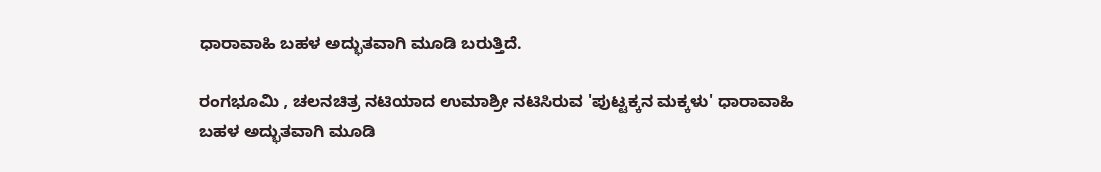ಧಾರಾವಾಹಿ ಬಹಳ ಅದ್ಭುತವಾಗಿ ಮೂಡಿ ಬರುತ್ತಿದೆ.

ರಂಗಭೂಮಿ , ಚಲನಚಿತ್ರ ನಟಿಯಾದ ಉಮಾಶ್ರೀ ನಟಿಸಿರುವ 'ಪುಟ್ಟಕ್ಕನ ಮಕ್ಕಳು' ಧಾರಾವಾಹಿ ಬಹಳ ಅದ್ಭುತವಾಗಿ ಮೂಡಿ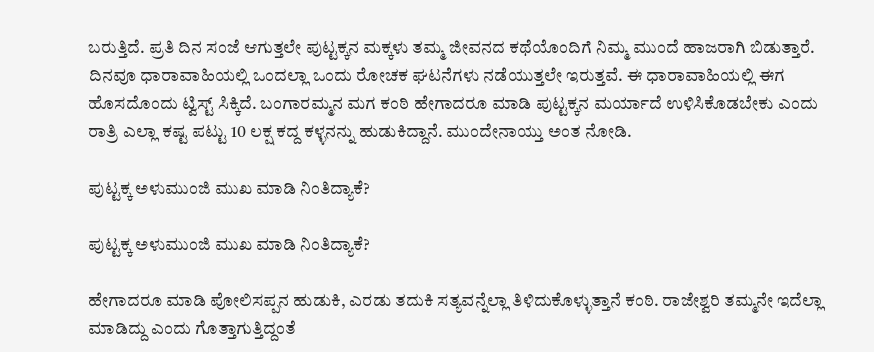ಬರುತ್ತಿದೆ. ಪ್ರತಿ ದಿನ ಸಂಜೆ ಆಗುತ್ತಲೇ ಪುಟ್ಟಕ್ಕನ ಮಕ್ಕಳು ತಮ್ಮ ಜೀವನದ ಕಥೆಯೊಂದಿಗೆ ನಿಮ್ಮ ಮುಂದೆ ಹಾಜರಾಗಿ ಬಿಡುತ್ತಾರೆ. ದಿನವೂ ಧಾರಾವಾಹಿಯಲ್ಲಿ ಒಂದಲ್ಲಾ ಒಂದು ರೋಚಕ ಘಟನೆಗಳು ನಡೆಯುತ್ತಲೇ ಇರುತ್ತವೆ. ಈ ಧಾರಾವಾಹಿಯಲ್ಲಿ ಈಗ ಹೊಸದೊಂದು ಟ್ವಿಸ್ಟ್‌ ಸಿಕ್ಕಿದೆ. ಬಂಗಾರಮ್ಮನ ಮಗ ಕಂಠಿ ಹೇಗಾದರೂ ಮಾಡಿ ಪುಟ್ಟಕ್ಕನ ಮರ್ಯಾದೆ ಉಳಿಸಿಕೊಡಬೇಕು ಎಂದು ರಾತ್ರಿ ಎಲ್ಲಾ ಕಷ್ಟ ಪಟ್ಟು 10 ಲಕ್ಷ ಕದ್ದ ಕಳ್ಳನನ್ನು ಹುಡುಕಿದ್ದಾನೆ. ಮುಂದೇನಾಯ್ತು ಅಂತ ನೋಡಿ.

ಪುಟ್ಟಕ್ಕ ಅಳುಮುಂಜಿ ಮುಖ ಮಾಡಿ ನಿಂತಿದ್ಯಾಕೆ?

ಪುಟ್ಟಕ್ಕ ಅಳುಮುಂಜಿ ಮುಖ ಮಾಡಿ ನಿಂತಿದ್ಯಾಕೆ?

ಹೇಗಾದರೂ ಮಾಡಿ ಪೋಲಿಸಪ್ಪನ ಹುಡುಕಿ, ಎರಡು ತದುಕಿ ಸತ್ಯವನ್ನೆಲ್ಲಾ ತಿಳಿದುಕೊಳ್ಳುತ್ತಾನೆ ಕಂಠಿ. ರಾಜೇಶ್ವರಿ ತಮ್ಮನೇ ಇದೆಲ್ಲಾ ಮಾಡಿದ್ದು ಎಂದು ಗೊತ್ತಾಗುತ್ತಿದ್ದಂತೆ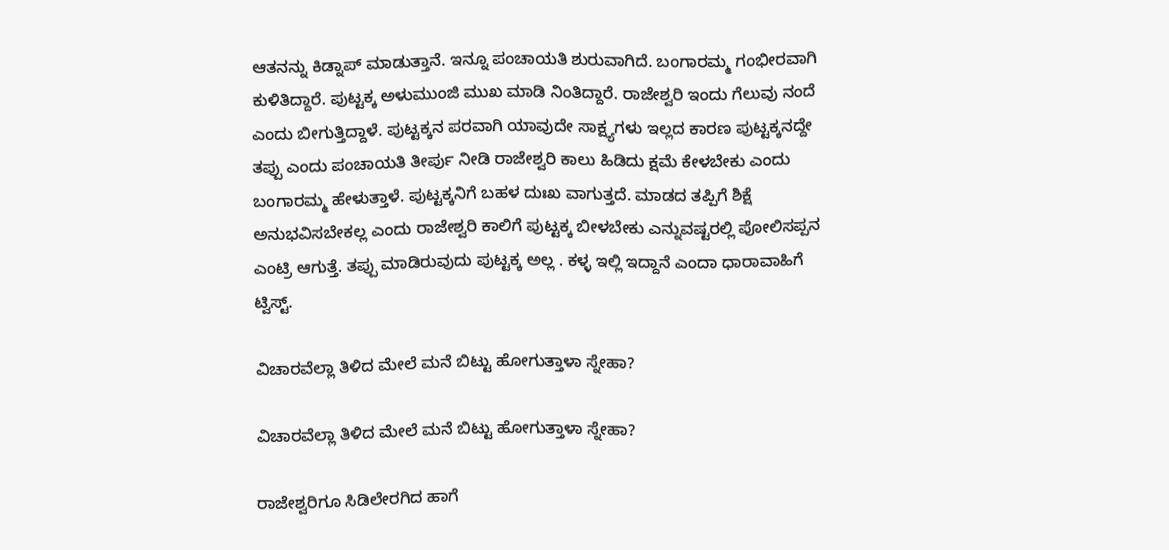ಆತನನ್ನು ಕಿಡ್ನಾಪ್ ಮಾಡುತ್ತಾನೆ. ಇನ್ನೂ ಪಂಚಾಯತಿ ಶುರುವಾಗಿದೆ. ಬಂಗಾರಮ್ಮ ಗಂಭೀರವಾಗಿ ಕುಳಿತಿದ್ದಾರೆ. ಪುಟ್ಟಕ್ಕ ಅಳುಮುಂಜಿ ಮುಖ ಮಾಡಿ ನಿಂತಿದ್ದಾರೆ. ರಾಜೇಶ್ವರಿ ಇಂದು ಗೆಲುವು ನಂದೆ ಎಂದು ಬೀಗುತ್ತಿದ್ದಾಳೆ. ಪುಟ್ಟಕ್ಕನ ಪರವಾಗಿ ಯಾವುದೇ ಸಾಕ್ಷ್ಯಗಳು ಇಲ್ಲದ ಕಾರಣ ಪುಟ್ಟಕ್ಕನದ್ದೇ ತಪ್ಪು ಎಂದು ಪಂಚಾಯತಿ ತೀರ್ಪು ನೀಡಿ ರಾಜೇಶ್ವರಿ ಕಾಲು ಹಿಡಿದು ಕ್ಷಮೆ ಕೇಳಬೇಕು ಎಂದು ಬಂಗಾರಮ್ಮ ಹೇಳುತ್ತಾಳೆ. ಪುಟ್ಟಕ್ಕನಿಗೆ ಬಹಳ ದುಃಖ ವಾಗುತ್ತದೆ. ಮಾಡದ ತಪ್ಪಿಗೆ ಶಿಕ್ಷೆ ಅನುಭವಿಸಬೇಕಲ್ಲ ಎಂದು ರಾಜೇಶ್ವರಿ ಕಾಲಿಗೆ ಪುಟ್ಟಕ್ಕ ಬೀಳಬೇಕು ಎನ್ನುವಷ್ಟರಲ್ಲಿ ಪೋಲಿಸಪ್ಪನ ಎಂಟ್ರಿ ಆಗುತ್ತೆ. ತಪ್ಪು ಮಾಡಿರುವುದು ಪುಟ್ಟಕ್ಕ ಅಲ್ಲ . ಕಳ್ಳ ಇಲ್ಲಿ ಇದ್ದಾನೆ ಎಂದಾ ಧಾರಾವಾಹಿಗೆ ಟ್ವಿಸ್ಟ್.

ವಿಚಾರವೆಲ್ಲಾ ತಿಳಿದ ಮೇಲೆ ಮನೆ ಬಿಟ್ಟು ಹೋಗುತ್ತಾಳಾ ಸ್ನೇಹಾ?

ವಿಚಾರವೆಲ್ಲಾ ತಿಳಿದ ಮೇಲೆ ಮನೆ ಬಿಟ್ಟು ಹೋಗುತ್ತಾಳಾ ಸ್ನೇಹಾ?

ರಾಜೇಶ್ವರಿಗೂ ಸಿಡಿಲೇರಗಿದ ಹಾಗೆ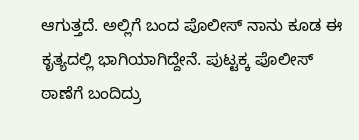ಆಗುತ್ತದೆ. ಅಲ್ಲಿಗೆ ಬಂದ ಪೊಲೀಸ್ ನಾನು ಕೂಡ ಈ ಕೃತ್ಯದಲ್ಲಿ ಭಾಗಿಯಾಗಿದ್ದೇನೆ. ಪುಟ್ಟಕ್ಕ ಪೊಲೀಸ್ ಠಾಣೆಗೆ ಬಂದಿದ್ರು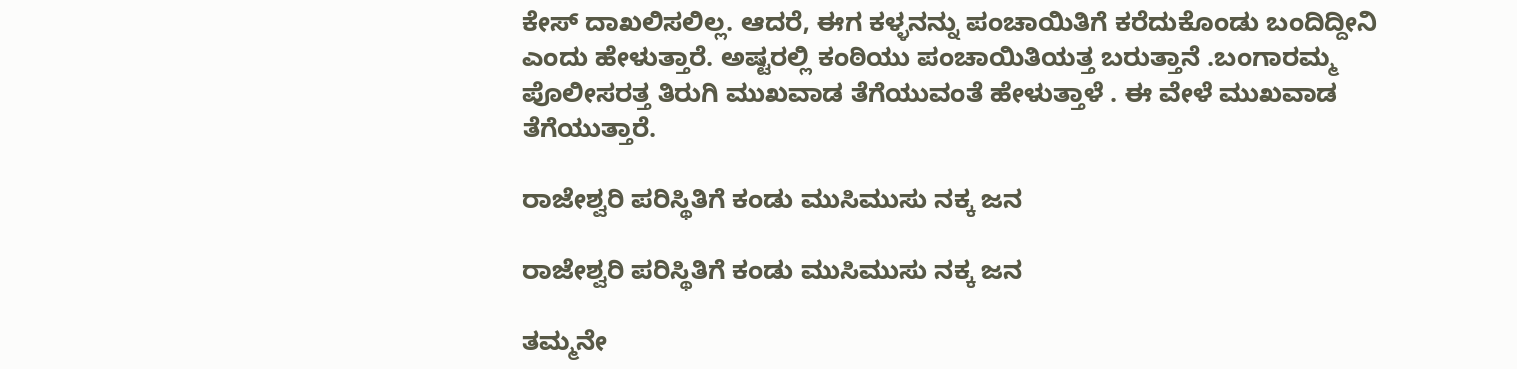ಕೇಸ್ ದಾಖಲಿಸಲಿಲ್ಲ. ಆದರೆ, ಈಗ ಕಳ್ಳನನ್ನು ಪಂಚಾಯಿತಿಗೆ ಕರೆದುಕೊಂಡು ಬಂದಿದ್ದೀನಿ ಎಂದು ಹೇಳುತ್ತಾರೆ. ಅಷ್ಟರಲ್ಲಿ ಕಂಠಿಯು ಪಂಚಾಯಿತಿಯತ್ತ ಬರುತ್ತಾನೆ .ಬಂಗಾರಮ್ಮ ಪೊಲೀಸರತ್ತ ತಿರುಗಿ ಮುಖವಾಡ ತೆಗೆಯುವಂತೆ ಹೇಳುತ್ತಾಳೆ . ಈ ವೇಳೆ ಮುಖವಾಡ ತೆಗೆಯುತ್ತಾರೆ.

ರಾಜೇಶ್ವರಿ ಪರಿಸ್ಥಿತಿಗೆ ಕಂಡು ಮುಸಿಮುಸು ನಕ್ಕ ಜನ

ರಾಜೇಶ್ವರಿ ಪರಿಸ್ಥಿತಿಗೆ ಕಂಡು ಮುಸಿಮುಸು ನಕ್ಕ ಜನ

ತಮ್ಮನೇ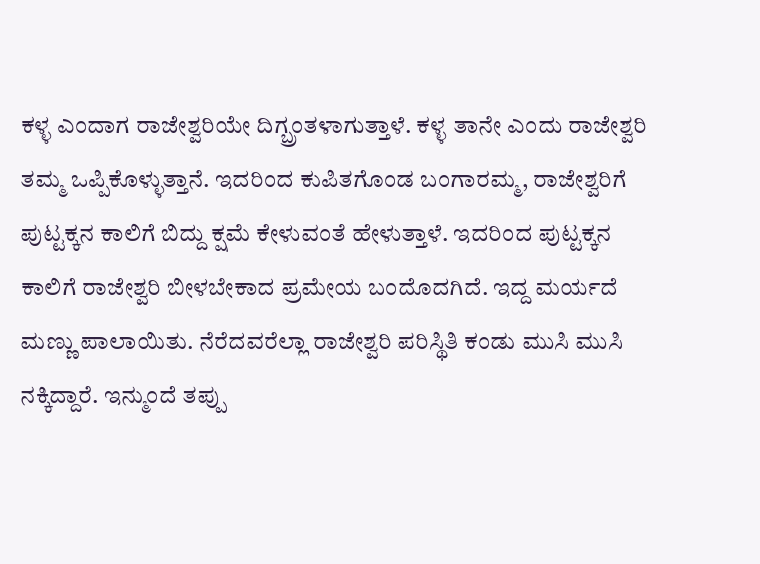ಕಳ್ಳ ಎಂದಾಗ ರಾಜೇಶ್ವರಿಯೇ ದಿಗ್ಬ್ರಂತಳಾಗುತ್ತಾಳೆ. ಕಳ್ಳ ತಾನೇ ಎಂದು ರಾಜೇಶ್ವರಿ ತಮ್ಮ ಒಪ್ಪಿಕೊಳ್ಳುತ್ತಾನೆ. ಇದರಿಂದ ಕುಪಿತಗೊಂಡ ಬಂಗಾರಮ್ಮ, ರಾಜೇಶ್ವರಿಗೆ ಪುಟ್ಟಕ್ಕನ ಕಾಲಿಗೆ ಬಿದ್ದು ಕ್ಷಮೆ ಕೇಳುವಂತೆ ಹೇಳುತ್ತಾಳೆ. ಇದರಿಂದ ಪುಟ್ಟಕ್ಕನ ಕಾಲಿಗೆ ರಾಜೇಶ್ವರಿ ಬೀಳಬೇಕಾದ ಪ್ರಮೇಯ ಬಂದೊದಗಿದೆ. ಇದ್ದ ಮರ್ಯದೆ ಮಣ್ಣು ಪಾಲಾಯಿತು. ನೆರೆದವರೆಲ್ಲಾ ರಾಜೇಶ್ವರಿ ಪರಿಸ್ಥಿತಿ ಕಂಡು ಮುಸಿ ಮುಸಿ ನಕ್ಕಿದ್ದಾರೆ. ಇನ್ಮುಂದೆ ತಪ್ಪು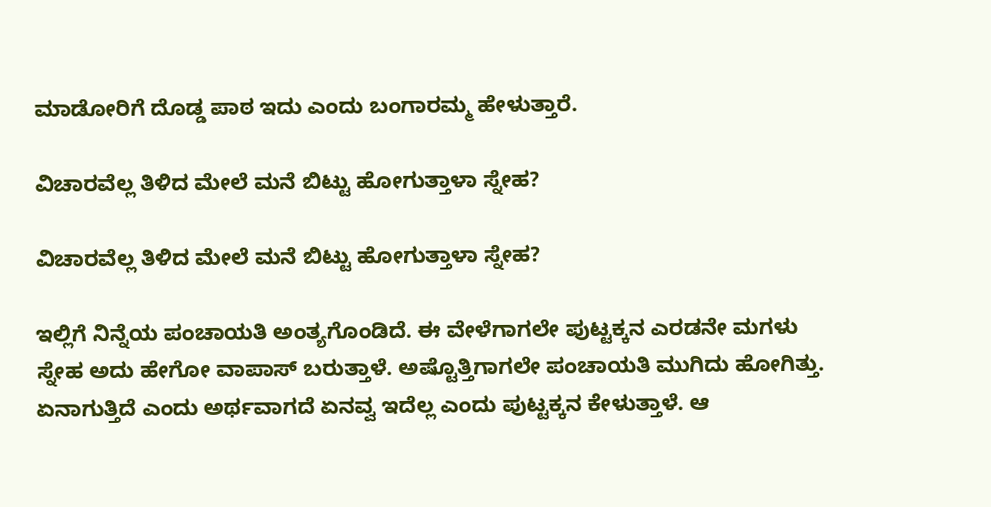ಮಾಡೋರಿಗೆ ದೊಡ್ಡ ಪಾಠ ಇದು ಎಂದು ಬಂಗಾರಮ್ಮ ಹೇಳುತ್ತಾರೆ.

ವಿಚಾರವೆಲ್ಲ ತಿಳಿದ ಮೇಲೆ ಮನೆ ಬಿಟ್ಟು ಹೋಗುತ್ತಾಳಾ ಸ್ನೇಹ?

ವಿಚಾರವೆಲ್ಲ ತಿಳಿದ ಮೇಲೆ ಮನೆ ಬಿಟ್ಟು ಹೋಗುತ್ತಾಳಾ ಸ್ನೇಹ?

ಇಲ್ಲಿಗೆ ನಿನ್ನೆಯ ಪಂಚಾಯತಿ ಅಂತ್ಯಗೊಂಡಿದೆ. ಈ ವೇಳೆಗಾಗಲೇ ಪುಟ್ಟಕ್ಕನ ಎರಡನೇ ಮಗಳು ಸ್ನೇಹ ಅದು ಹೇಗೋ ವಾಪಾಸ್ ಬರುತ್ತಾಳೆ. ಅಷ್ಟೊತ್ತಿಗಾಗಲೇ ಪಂಚಾಯತಿ ಮುಗಿದು ಹೋಗಿತ್ತು. ಏನಾಗುತ್ತಿದೆ ಎಂದು ಅರ್ಥವಾಗದೆ ಏನವ್ವ ಇದೆಲ್ಲ ಎಂದು ಪುಟ್ಟಕ್ಕನ ಕೇಳುತ್ತಾಳೆ. ಆ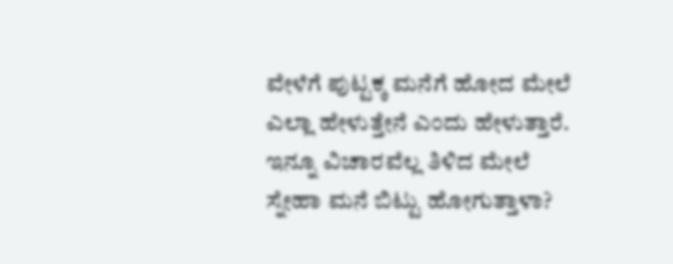ವೇಳೆಗೆ ಪುಟ್ಟಕ್ಕ ಮನೆಗೆ ಹೋದ ಮೇಲೆ ಎಲ್ಲಾ ಹೇಳುತ್ತೇನೆ ಎಂದು ಹೇಳುತ್ತಾರೆ. ಇನ್ನೂ ವಿಚಾರವೆಲ್ಲ ತಿಳಿದ ಮೇಲೆ ಸ್ನೇಹಾ ಮನೆ ಬಿಟ್ಟು ಹೋಗುತ್ತಾಳಾ?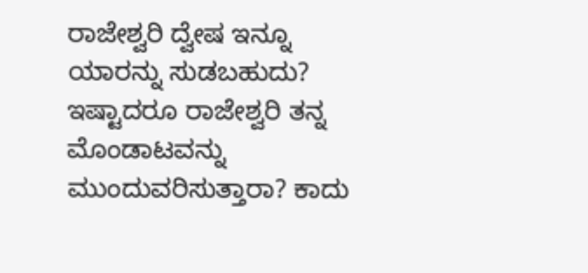ರಾಜೇಶ್ವರಿ ದ್ವೇಷ ಇನ್ನೂ ಯಾರನ್ನು ಸುಡಬಹುದು? ಇಷ್ಟಾದರೂ ರಾಜೇಶ್ವರಿ ತನ್ನ ಮೊಂಡಾಟವನ್ನು ಮುಂದುವರಿಸುತ್ತಾರಾ? ಕಾದು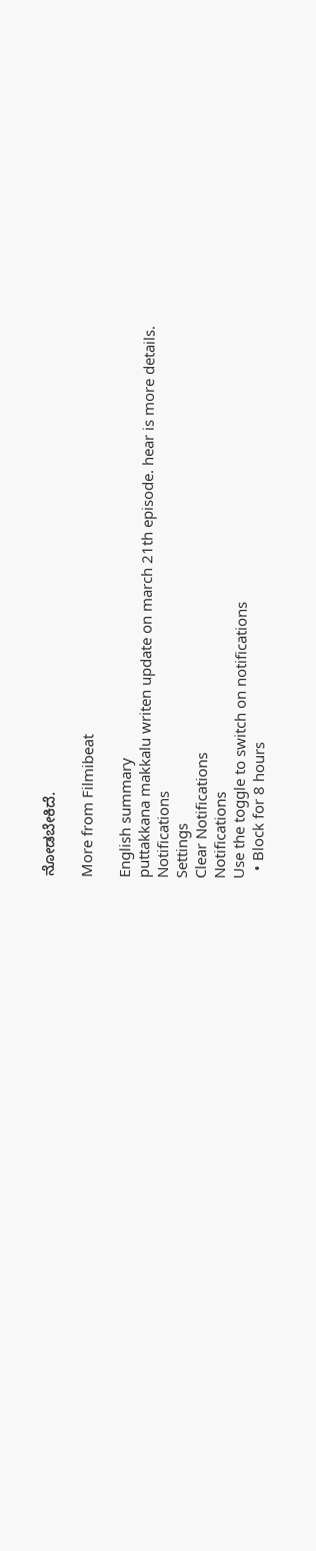ನೋಡಬೇಕಿದೆ.

More from Filmibeat

English summary
puttakkana makkalu writen update on march 21th episode. hear is more details.
Notifications
Settings
Clear Notifications
Notifications
Use the toggle to switch on notifications
  • Block for 8 hours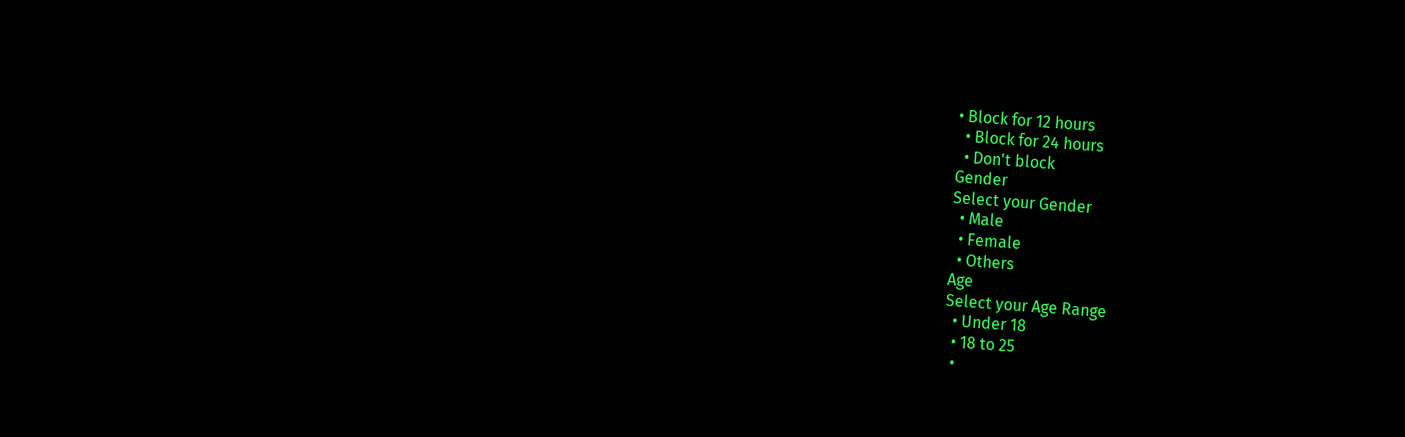• Block for 12 hours
  • Block for 24 hours
  • Don't block
Gender
Select your Gender
  • Male
  • Female
  • Others
Age
Select your Age Range
  • Under 18
  • 18 to 25
  •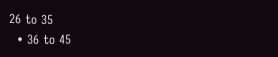26 to 35
  • 36 to 45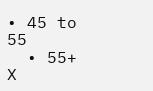• 45 to 55
  • 55+
X